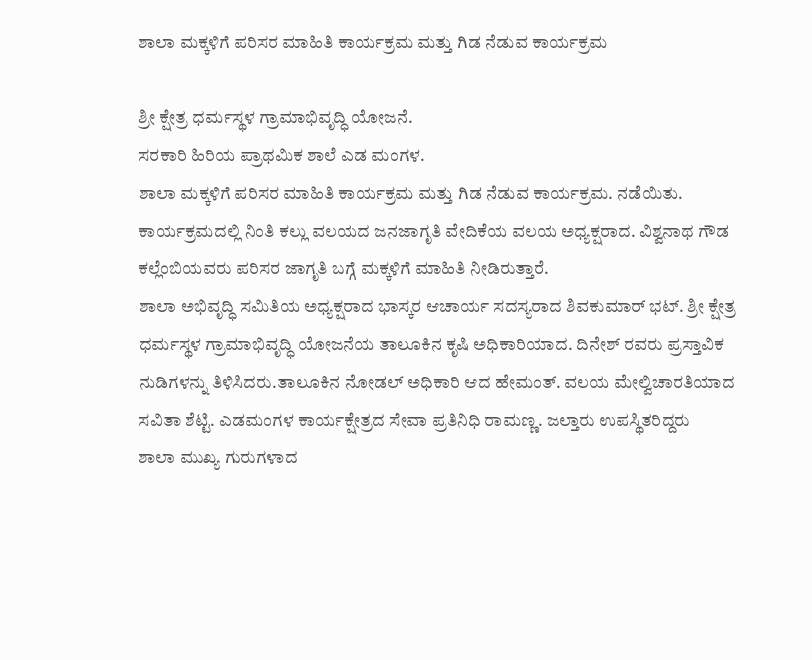ಶಾಲಾ ಮಕ್ಕಳಿಗೆ ಪರಿಸರ ಮಾಹಿತಿ ಕಾರ್ಯಕ್ರಮ ಮತ್ತು ಗಿಡ ನೆಡುವ ಕಾರ್ಯಕ್ರಮ

ಶ್ರೀ ಕ್ಷೇತ್ರ ಧರ್ಮಸ್ಥಳ ಗ್ರಾಮಾಭಿವೃದ್ಧಿ ಯೋಜನೆ.
ಸರಕಾರಿ ಹಿರಿಯ ಪ್ರಾಥಮಿಕ ಶಾಲೆ ಎಡ ಮಂಗಳ.
ಶಾಲಾ ಮಕ್ಕಳಿಗೆ ಪರಿಸರ ಮಾಹಿತಿ ಕಾರ್ಯಕ್ರಮ ಮತ್ತು ಗಿಡ ನೆಡುವ ಕಾರ್ಯಕ್ರಮ. ನಡೆಯಿತು.
ಕಾರ್ಯಕ್ರಮದಲ್ಲಿ ನಿಂತಿ ಕಲ್ಲು ವಲಯದ ಜನಜಾಗೃತಿ ವೇದಿಕೆಯ ವಲಯ ಅಧ್ಯಕ್ಷರಾದ. ವಿಶ್ವನಾಥ ಗೌಡ ಕಲ್ಲೆಂಬಿಯವರು ಪರಿಸರ ಜಾಗೃತಿ ಬಗ್ಗೆ ಮಕ್ಕಳಿಗೆ ಮಾಹಿತಿ ನೀಡಿರುತ್ತಾರೆ.
ಶಾಲಾ ಅಭಿವೃದ್ಧಿ ಸಮಿತಿಯ ಅಧ್ಯಕ್ಷರಾದ ಭಾಸ್ಕರ ಆಚಾರ್ಯ ಸದಸ್ಯರಾದ ಶಿವಕುಮಾರ್ ಭಟ್. ಶ್ರೀ ಕ್ಷೇತ್ರ ಧರ್ಮಸ್ಥಳ ಗ್ರಾಮಾಭಿವೃದ್ಧಿ ಯೋಜನೆಯ ತಾಲೂಕಿನ ಕೃಷಿ ಅಧಿಕಾರಿಯಾದ. ದಿನೇಶ್ ರವರು ಪ್ರಸ್ತಾವಿಕ ನುಡಿಗಳನ್ನು ತಿಳಿಸಿದರು.ತಾಲೂಕಿನ ನೋಡಲ್ ಅಧಿಕಾರಿ ಆದ ಹೇಮಂತ್. ವಲಯ ಮೇಲ್ವಿಚಾರತಿಯಾದ ಸವಿತಾ ಶೆಟ್ಟಿ. ಎಡಮಂಗಳ ಕಾರ್ಯಕ್ಷೇತ್ರದ ಸೇವಾ ಪ್ರತಿನಿಧಿ ರಾಮಣ್ಣ. ಜಲ್ತಾರು ಉಪಸ್ಥಿತರಿದ್ದರು
ಶಾಲಾ ಮುಖ್ಯ ಗುರುಗಳಾದ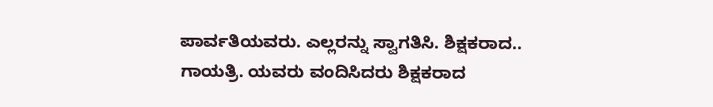ಪಾರ್ವತಿಯವರು. ಎಲ್ಲರನ್ನು ಸ್ವಾಗತಿಸಿ. ಶಿಕ್ಷಕರಾದ.. ಗಾಯತ್ರಿ. ಯವರು ವಂದಿಸಿದರು ಶಿಕ್ಷಕರಾದ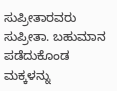ಸುಪ್ರೀತಾರವರು ಸುಪ್ರೀತಾ. ಬಹುಮಾನ ಪಡೆದುಕೊಂಡ ಮಕ್ಕಳನ್ನು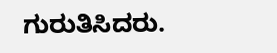ಗುರುತಿಸಿದರು.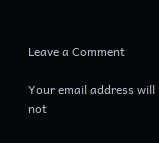Leave a Comment

Your email address will not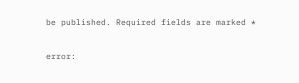be published. Required fields are marked *

error: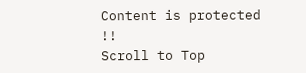Content is protected !!
Scroll to Top